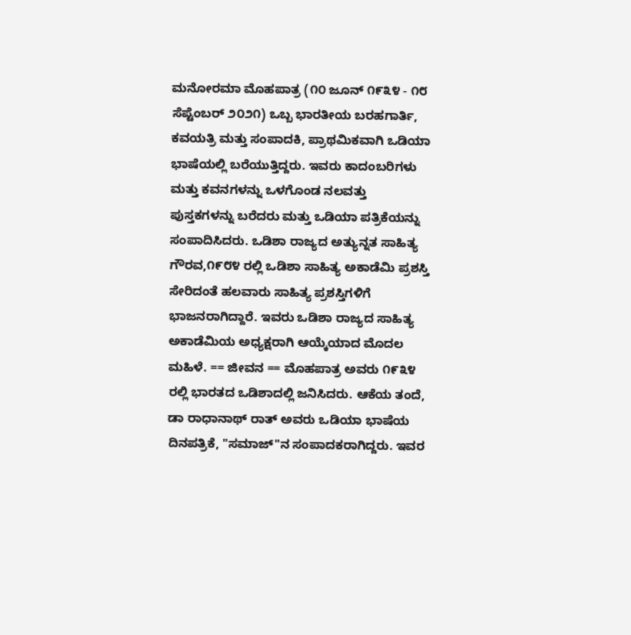ಮನೋರಮಾ ಮೊಹಪಾತ್ರ (೧೦ ಜೂನ್ ೧೯೩೪ - ೧೮ ಸೆಪ್ಟೆಂಬರ್ ೨೦೨೧) ಒಬ್ಬ ಭಾರತೀಯ ಬರಹಗಾರ್ತಿ, ಕವಯತ್ರಿ ಮತ್ತು ಸಂಪಾದಕಿ, ಪ್ರಾಥಮಿಕವಾಗಿ ಒಡಿಯಾ ಭಾಷೆಯಲ್ಲಿ ಬರೆಯುತ್ತಿದ್ದರು. ಇವರು ಕಾದಂಬರಿಗಳು ಮತ್ತು ಕವನಗಳನ್ನು ಒಳಗೊಂಡ ನಲವತ್ತು ಪುಸ್ತಕಗಳನ್ನು ಬರೆದರು ಮತ್ತು ಒಡಿಯಾ ಪತ್ರಿಕೆಯನ್ನು ಸಂಪಾದಿಸಿದರು. ಒಡಿಶಾ ರಾಜ್ಯದ ಅತ್ಯುನ್ನತ ಸಾಹಿತ್ಯ ಗೌರವ,೧೯೮೪ ರಲ್ಲಿ ಒಡಿಶಾ ಸಾಹಿತ್ಯ ಅಕಾಡೆಮಿ ಪ್ರಶಸ್ತಿ ಸೇರಿದಂತೆ ಹಲವಾರು ಸಾಹಿತ್ಯ ಪ್ರಶಸ್ತಿಗಳಿಗೆ ಭಾಜನರಾಗಿದ್ದಾರೆ. ಇವರು ಒಡಿಶಾ ರಾಜ್ಯದ ಸಾಹಿತ್ಯ ಅಕಾಡೆಮಿಯ ಅಧ್ಯಕ್ಷರಾಗಿ ಆಯ್ಕೆಯಾದ ಮೊದಲ ಮಹಿಳೆ. == ಜೀವನ == ಮೊಹಪಾತ್ರ ಅವರು ೧೯೩೪ ರಲ್ಲಿ ಭಾರತದ ಒಡಿಶಾದಲ್ಲಿ ಜನಿಸಿದರು. ಆಕೆಯ ತಂದೆ, ಡಾ ರಾಧಾನಾಥ್ ರಾತ್ ಅವರು ಒಡಿಯಾ ಭಾಷೆಯ ದಿನಪತ್ರಿಕೆ, "ಸಮಾಜ್‌"ನ ಸಂಪಾದಕರಾಗಿದ್ದರು. ಇವರ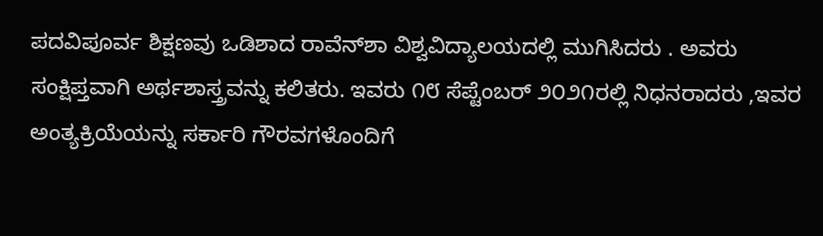ಪದವಿಪೂರ್ವ ಶಿಕ್ಷಣವು ಒಡಿಶಾದ ರಾವೆನ್‌ಶಾ ವಿಶ್ವವಿದ್ಯಾಲಯದಲ್ಲಿ ಮುಗಿಸಿದರು . ಅವರು ಸಂಕ್ಷಿಪ್ತವಾಗಿ ಅರ್ಥಶಾಸ್ತ್ರವನ್ನು ಕಲಿತರು. ಇವರು ೧೮ ಸೆಪ್ಟೆಂಬರ್ ೨೦೨೧ರಲ್ಲಿ ನಿಧನರಾದರು ,ಇವರ ಅಂತ್ಯಕ್ರಿಯೆಯನ್ನು ಸರ್ಕಾರಿ ಗೌರವಗಳೊಂದಿಗೆ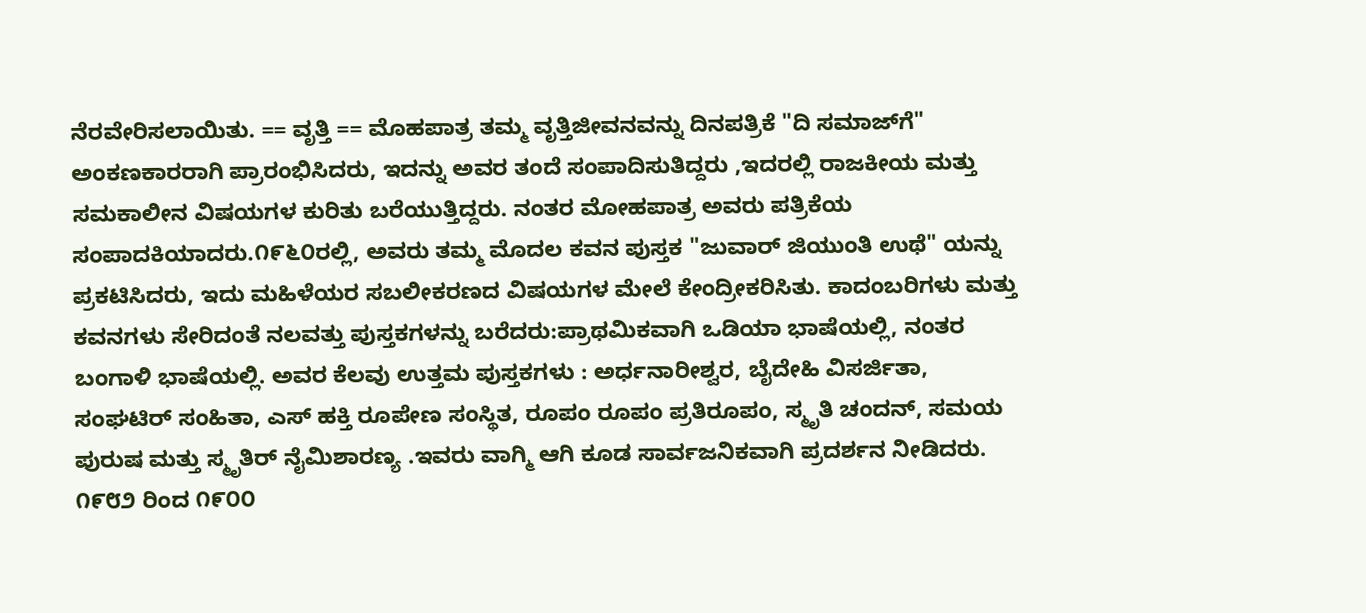ನೆರವೇರಿಸಲಾಯಿತು. == ವೃತ್ತಿ == ಮೊಹಪಾತ್ರ ತಮ್ಮ ವೃತ್ತಿಜೀವನವನ್ನು ದಿನಪತ್ರಿಕೆ "ದಿ ಸಮಾಜ್‌ಗೆ" ಅಂಕಣಕಾರರಾಗಿ ಪ್ರಾರಂಭಿಸಿದರು, ಇದನ್ನು ಅವರ ತಂದೆ ಸಂಪಾದಿಸುತಿದ್ದರು ,ಇದರಲ್ಲಿ ರಾಜಕೀಯ ಮತ್ತು ಸಮಕಾಲೀನ ವಿಷಯಗಳ ಕುರಿತು ಬರೆಯುತ್ತಿದ್ದರು. ನಂತರ ಮೋಹಪಾತ್ರ ಅವರು ಪತ್ರಿಕೆಯ ಸಂಪಾದಕಿಯಾದರು.೧೯೬೦ರಲ್ಲಿ, ಅವರು ತಮ್ಮ ಮೊದಲ ಕವನ ಪುಸ್ತಕ "ಜುವಾರ್ ಜಿಯುಂತಿ ಉಥೆ" ಯನ್ನು ಪ್ರಕಟಿಸಿದರು, ಇದು ಮಹಿಳೆಯರ ಸಬಲೀಕರಣದ ವಿಷಯಗಳ ಮೇಲೆ ಕೇಂದ್ರೀಕರಿಸಿತು. ಕಾದಂಬರಿಗಳು ಮತ್ತು ಕವನಗಳು ಸೇರಿದಂತೆ ನಲವತ್ತು ಪುಸ್ತಕಗಳನ್ನು ಬರೆದರು:ಪ್ರಾಥಮಿಕವಾಗಿ ಒಡಿಯಾ ಭಾಷೆಯಲ್ಲಿ, ನಂತರ ಬಂಗಾಳಿ ಭಾಷೆಯಲ್ಲಿ. ಅವರ ಕೆಲವು ಉತ್ತಮ ಪುಸ್ತಕಗಳು : ಅರ್ಧನಾರೀಶ್ವರ, ಬೈದೇಹಿ ವಿಸರ್ಜಿತಾ, ಸಂಘಟಿರ್ ಸಂಹಿತಾ, ಎಸ್ ಹಕ್ತಿ ರೂಪೇಣ ಸಂಸ್ಥಿತ, ರೂಪಂ ರೂಪಂ ಪ್ರತಿರೂಪಂ, ಸ್ಮೃತಿ ಚಂದನ್, ಸಮಯ ಪುರುಷ ಮತ್ತು ಸ್ಮೃತಿರ್ ನೈಮಿಶಾರಣ್ಯ .ಇವರು ವಾಗ್ಮಿ ಆಗಿ ಕೂಡ ಸಾರ್ವಜನಿಕವಾಗಿ ಪ್ರದರ್ಶನ ನೀಡಿದರು. ೧೯೮೨ ರಿಂದ ೧೯೦೦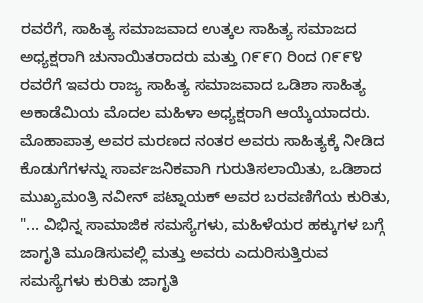ರವರೆಗೆ, ಸಾಹಿತ್ಯ ಸಮಾಜವಾದ ಉತ್ಕಲ ಸಾಹಿತ್ಯ ಸಮಾಜದ ಅಧ್ಯಕ್ಷರಾಗಿ ಚುನಾಯಿತರಾದರು ಮತ್ತು ೧೯೯೧ ರಿಂದ ೧೯೯೪ ರವರೆಗೆ ಇವರು ರಾಜ್ಯ ಸಾಹಿತ್ಯ ಸಮಾಜವಾದ ಒಡಿಶಾ ಸಾಹಿತ್ಯ ಅಕಾಡೆಮಿಯ ಮೊದಲ ಮಹಿಳಾ ಅಧ್ಯಕ್ಷರಾಗಿ ಆಯ್ಕೆಯಾದರು. ಮೊಹಾಪಾತ್ರ ಅವರ ಮರಣದ ನಂತರ ಅವರು ಸಾಹಿತ್ಯಕ್ಕೆ ನೀಡಿದ ಕೊಡುಗೆಗಳನ್ನು ಸಾರ್ವಜನಿಕವಾಗಿ ಗುರುತಿಸಲಾಯಿತು, ಒಡಿಶಾದ ಮುಖ್ಯಮಂತ್ರಿ ನವೀನ್ ಪಟ್ನಾಯಕ್ ಅವರ ಬರವಣಿಗೆಯ ಕುರಿತು, "... ವಿಭಿನ್ನ ಸಾಮಾಜಿಕ ಸಮಸ್ಯೆಗಳು, ಮಹಿಳೆಯರ ಹಕ್ಕುಗಳ ಬಗ್ಗೆ ಜಾಗೃತಿ ಮೂಡಿಸುವಲ್ಲಿ ಮತ್ತು ಅವರು ಎದುರಿಸುತ್ತಿರುವ ಸಮಸ್ಯೆಗಳು ಕುರಿತು ಜಾಗೃತಿ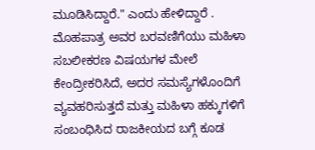ಮೂಡಿಸಿದ್ದಾರೆ." ಎಂದು ಹೇಳಿದ್ದಾರೆ . ಮೊಹಪಾತ್ರ ಅವರ ಬರವಣಿಗೆಯು ಮಹಿಳಾ ಸಬಲೀಕರಣ ವಿಷಯಗಳ ಮೇಲೆ ಕೇಂದ್ರೀಕರಿಸಿದೆ, ಅದರ ಸಮಸ್ಯೆಗಳೊಂದಿಗೆ ವ್ಯವಹರಿಸುತ್ತದೆ ಮತ್ತು ಮಹಿಳಾ ಹಕ್ಕುಗಳಿಗೆ ಸಂಬಂಧಿಸಿದ ರಾಜಕೀಯದ ಬಗ್ಗೆ ಕೂಡ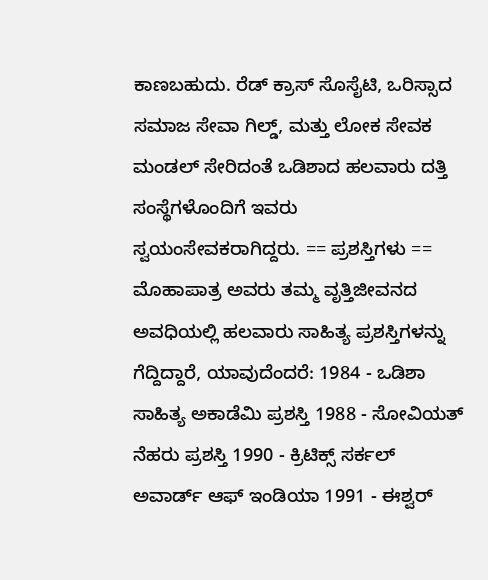ಕಾಣಬಹುದು. ರೆಡ್ ಕ್ರಾಸ್ ಸೊಸೈಟಿ, ಒರಿಸ್ಸಾದ ಸಮಾಜ ಸೇವಾ ಗಿಲ್ಡ್, ಮತ್ತು ಲೋಕ ಸೇವಕ ಮಂಡಲ್ ಸೇರಿದಂತೆ ಒಡಿಶಾದ ಹಲವಾರು ದತ್ತಿ ಸಂಸ್ಥೆಗಳೊಂದಿಗೆ ಇವರು ಸ್ವಯಂಸೇವಕರಾಗಿದ್ದರು. == ಪ್ರಶಸ್ತಿಗಳು == ಮೊಹಾಪಾತ್ರ ಅವರು ತಮ್ಮ ವೃತ್ತಿಜೀವನದ ಅವಧಿಯಲ್ಲಿ ಹಲವಾರು ಸಾಹಿತ್ಯ ಪ್ರಶಸ್ತಿಗಳನ್ನು ಗೆದ್ದಿದ್ದಾರೆ, ಯಾವುದೆಂದರೆ: 1984 - ಒಡಿಶಾ ಸಾಹಿತ್ಯ ಅಕಾಡೆಮಿ ಪ್ರಶಸ್ತಿ 1988 - ಸೋವಿಯತ್ ನೆಹರು ಪ್ರಶಸ್ತಿ 1990 - ಕ್ರಿಟಿಕ್ಸ್ ಸರ್ಕಲ್ ಅವಾರ್ಡ್ ಆಫ್ ಇಂಡಿಯಾ 1991 - ಈಶ್ವರ್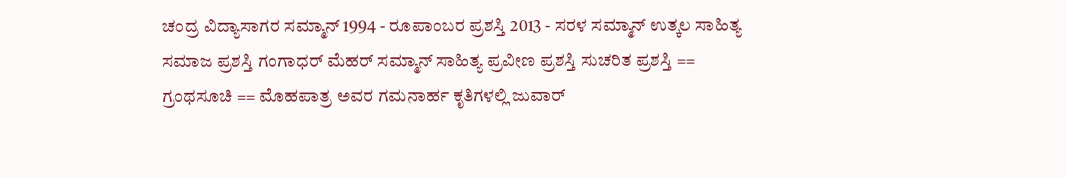ಚಂದ್ರ ವಿದ್ಯಾಸಾಗರ ಸಮ್ಮಾನ್ 1994 - ರೂಪಾಂಬರ ಪ್ರಶಸ್ತಿ 2013 - ಸರಳ ಸಮ್ಮಾನ್ ಉತ್ಕಲ ಸಾಹಿತ್ಯ ಸಮಾಜ ಪ್ರಶಸ್ತಿ ಗಂಗಾಧರ್ ಮೆಹರ್ ಸಮ್ಮಾನ್ ಸಾಹಿತ್ಯ ಪ್ರವೀಣ ಪ್ರಶಸ್ತಿ ಸುಚರಿತ ಪ್ರಶಸ್ತಿ == ಗ್ರಂಥಸೂಚಿ == ಮೊಹಪಾತ್ರ ಅವರ ಗಮನಾರ್ಹ ಕೃತಿಗಳಲ್ಲಿ ಜುವಾರ್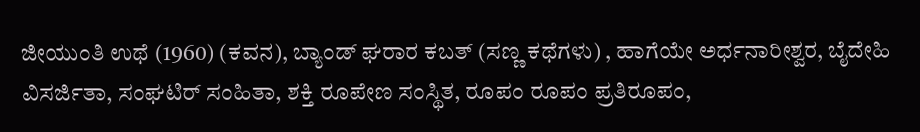ಜೀಯುಂತಿ ಉಥೆ (1960) (ಕವನ), ಬ್ಯಾಂಡ್ ಘರಾರ ಕಬತ್ (ಸಣ್ಣ ಕಥೆಗಳು) , ಹಾಗೆಯೇ ಅರ್ಧನಾರೀಶ್ವರ, ಬೈದೇಹಿ ವಿಸರ್ಜಿತಾ, ಸಂಘಟಿರ್ ಸಂಹಿತಾ, ಶಕ್ತಿ ರೂಪೇಣ ಸಂಸ್ಥಿತ, ರೂಪಂ ರೂಪಂ ಪ್ರತಿರೂಪಂ,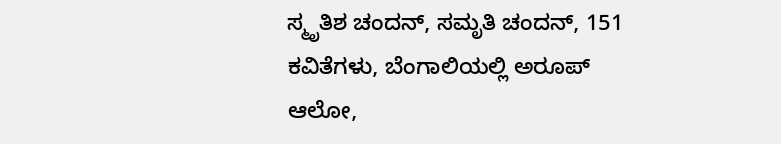ಸ್ಮೃತಿಶ ಚಂದನ್, ಸಮೃತಿ ಚಂದನ್, 151 ಕವಿತೆಗಳು, ಬೆಂಗಾಲಿಯಲ್ಲಿ ಅರೂಪ್ ಆಲೋ,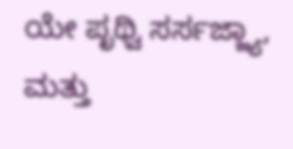ಯೇ ಪೃಥ್ವಿ ಸರ್ಸಜ್ಜ್ಯಾ, ಮತ್ತು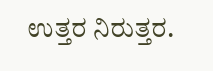ಉತ್ತರ ನಿರುತ್ತರ.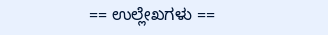== ಉಲ್ಲೇಖಗಳು ==